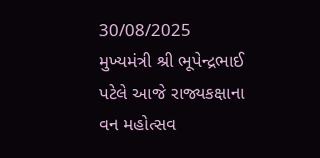30/08/2025
મુખ્યમંત્રી શ્રી ભૂપેન્દ્રભાઈ પટેલે આજે રાજ્યકક્ષાના વન મહોત્સવ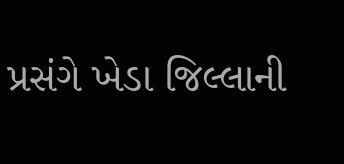પ્રસંગે ખેડા જિલ્લાની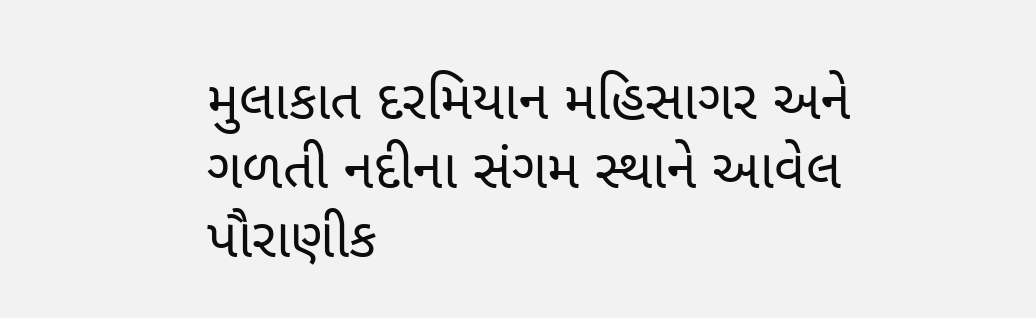મુલાકાત દરમિયાન મહિસાગર અને ગળતી નદીના સંગમ સ્થાને આવેલ પૌરાણીક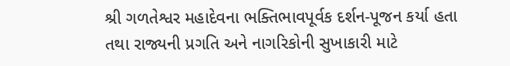શ્રી ગળતેશ્વર મહાદેવના ભક્તિભાવપૂર્વક દર્શન-પૂજન કર્યા હતા તથા રાજ્યની પ્રગતિ અને નાગરિકોની સુખાકારી માટે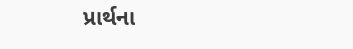પ્રાર્થના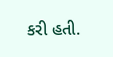કરી હતી.